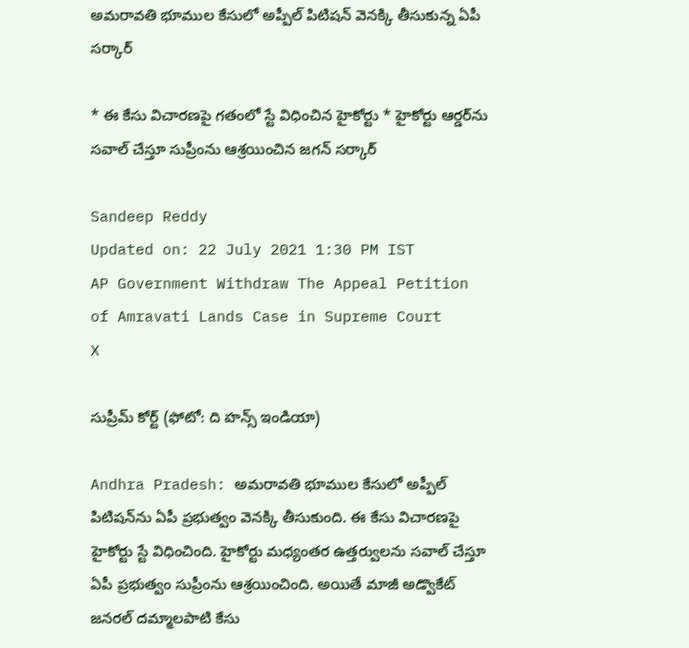అమరావతి భూముల కేసులో అప్పీల్‌ పిటిషన్‌ వెనక్కి తీసుకున్న ఏపీ సర్కార్

* ఈ కేసు విచారణపై గతంలో స్టే విధించిన హైకోర్టు * హైకోర్టు ఆర్డర్‌ను సవాల్‌ చేస్తూ సుప్రీంను ఆశ్రయించిన జగన్ సర్కార్

Sandeep Reddy
Updated on: 22 July 2021 1:30 PM IST
AP Government Withdraw The Appeal Petition of Amravati Lands Case in Supreme Court
X

సుప్రీమ్ కోర్ట్ (ఫోటో: ది హన్స్ ఇండియా)

Andhra Pradesh: అమరావతి భూముల కేసులో అప్పీల్ పిటిషన్‌ను ఏపీ ప్రభుత్వం వెనక్కి తీసుకుంది. ఈ కేసు విచారణపై హైకోర్టు స్టే విధించింది. హైకోర్టు మధ్యంతర ఉత్తర్వులను సవాల్ చేస్తూ ఏపీ ప్రభుత్వం సుప్రీంను ఆశ్రయించింది. అయితే మాజీ అడ్వొకేట్ జనరల్ దమ్మాలపాటి కేసు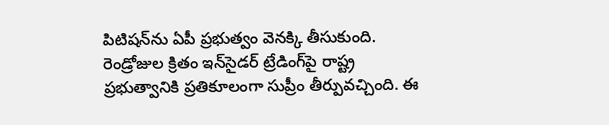పిటిషన్‌ను ఏపీ ప్రభుత్వం వెనక్కి తీసుకుంది. రెండ్రోజుల క్రితం ఇన్‌సైడర్ ట్రేడింగ్‌పై రాష్ట్ర ప్రభుత్వానికి ప్రతికూలంగా సుప్రీం తీర్పువచ్చింది. ఈ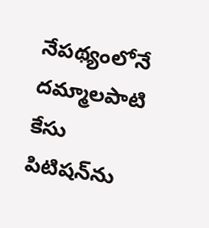నేపథ్యంలోనే దమ్మాలపాటి కేసు పిటిషన్‌ను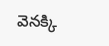వెనక్కి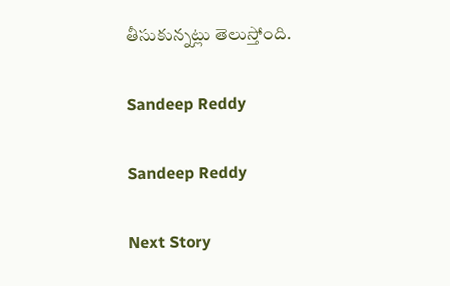తీసుకున్నట్లు తెలుస్తోంది.

Sandeep Reddy

Sandeep Reddy

Next Story